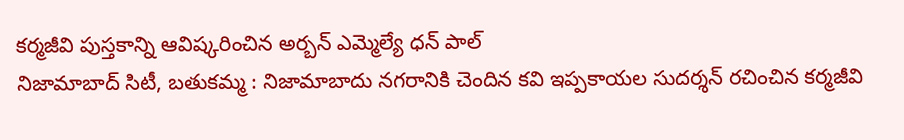కర్మజీవి పుస్తకాన్ని ఆవిష్కరించిన అర్బన్ ఎమ్మెల్యే ధన్ పాల్
నిజామాబాద్ సిటీ, బతుకమ్మ : నిజామాబాదు నగరానికి చెందిన కవి ఇప్పకాయల సుదర్శన్ రచించిన కర్మజీవి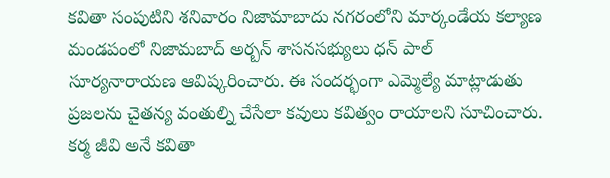కవితా సంపుటిని శనివారం నిజామాబాదు నగరంలోని మార్కండేయ కల్యాణ మండపంలో నిజామబాద్ అర్బన్ శాసనసభ్యులు ధన్ పాల్ సూర్యనారాయణ ఆవిష్కరించారు. ఈ సందర్భంగా ఎమ్మెల్యే మాట్లాడుతు ప్రజలను చైతన్య వంతుల్ని చేసేలా కవులు కవిత్వం రాయాలని సూచించారు. కర్మ జీవి అనే కవితా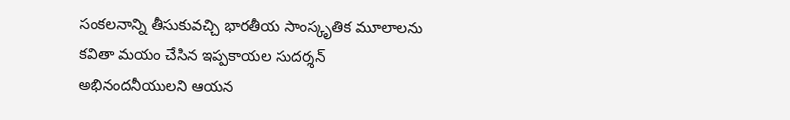సంకలనాన్ని తీసుకువచ్చి భారతీయ సాంస్కృతిక మూలాలను కవితా మయం చేసిన ఇప్పకాయల సుదర్శన్ అభినందనీయులని ఆయన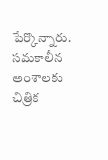పేర్కొన్నారు. సమకాలీన అంశాలకు చిత్రిక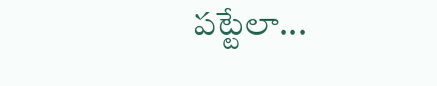పట్టేలా...